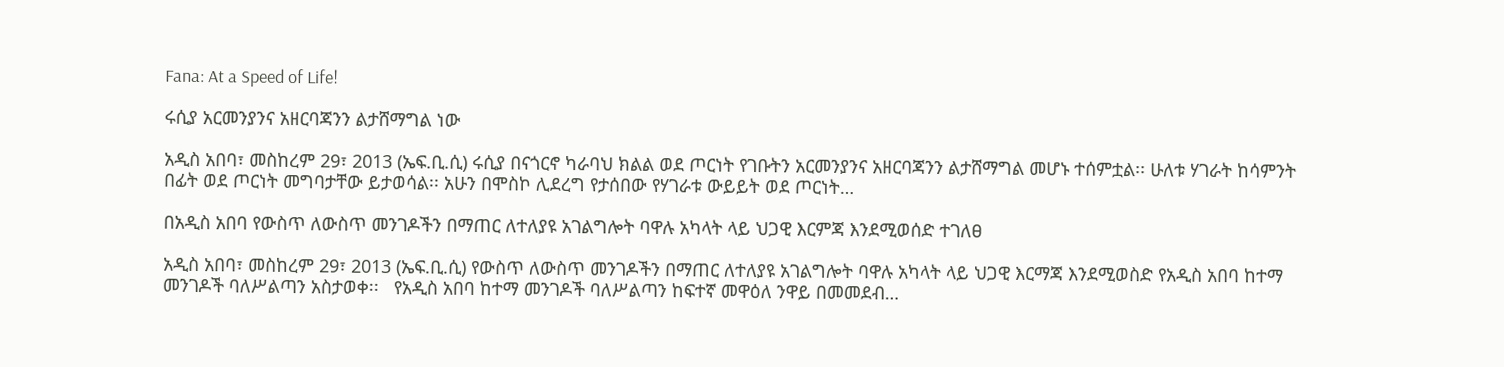Fana: At a Speed of Life!

ሩሲያ አርመንያንና አዘርባጃንን ልታሸማግል ነው

አዲስ አበባ፣ መስከረም 29፣ 2013 (ኤፍ.ቢ.ሲ) ሩሲያ በናጎርኖ ካራባህ ክልል ወደ ጦርነት የገቡትን አርመንያንና አዘርባጃንን ልታሸማግል መሆኑ ተሰምቷል፡፡ ሁለቱ ሃገራት ከሳምንት በፊት ወደ ጦርነት መግባታቸው ይታወሳል፡፡ አሁን በሞስኮ ሊደረግ የታሰበው የሃገራቱ ውይይት ወደ ጦርነት…

በአዲስ አበባ የውስጥ ለውስጥ መንገዶችን በማጠር ለተለያዩ አገልግሎት ባዋሉ አካላት ላይ ህጋዊ እርምጃ እንደሚወሰድ ተገለፀ

አዲስ አበባ፣ መስከረም 29፣ 2013 (ኤፍ.ቢ.ሲ) የውስጥ ለውስጥ መንገዶችን በማጠር ለተለያዩ አገልግሎት ባዋሉ አካላት ላይ ህጋዊ እርማጃ እንደሚወስድ የአዲስ አበባ ከተማ መንገዶች ባለሥልጣን አስታወቀ፡፡   የአዲስ አበባ ከተማ መንገዶች ባለሥልጣን ከፍተኛ መዋዕለ ንዋይ በመመደብ…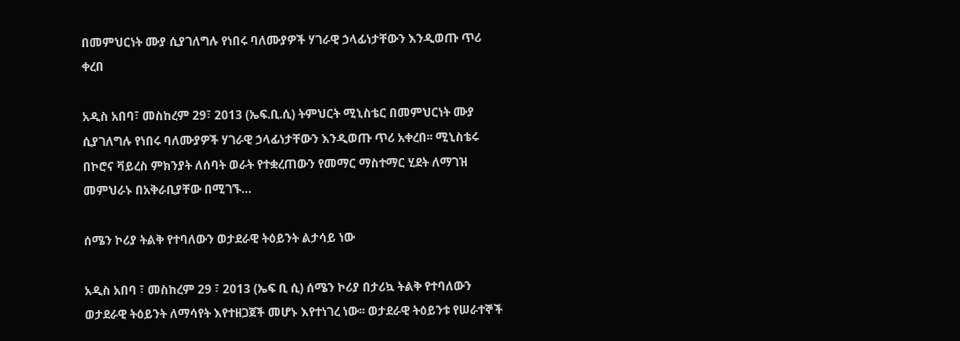በመምህርነት ሙያ ሲያገለግሉ የነበሩ ባለሙያዎች ሃገራዊ ኃላፊነታቸውን እንዲወጡ ጥሪ ቀረበ

አዲስ አበባ፣ መስከረም 29፣ 2013 (ኤፍ.ቢ.ሲ) ትምህርት ሚኒስቴር በመምህርነት ሙያ ሲያገለግሉ የነበሩ ባለሙያዎች ሃገራዊ ኃላፊነታቸውን እንዲወጡ ጥሪ አቀረበ፡፡ ሚኒስቴሩ በኮሮና ቫይረስ ምክንያት ለሰባት ወራት የተቋረጠውን የመማር ማስተማር ሂደት ለማገዝ መምህራኑ በአቅራቢያቸው በሚገኙ…

ሰሜን ኮሪያ ትልቅ የተባለውን ወታደራዊ ትዕይንት ልታሳይ ነው

አዲስ አበባ ፣ መስከረም 29 ፣ 2013 (ኤፍ ቢ ሲ) ሰሜን ኮሪያ በታሪኳ ትልቅ የተባለውን ወታደራዊ ትዕይንት ለማሳየት እየተዘጋጀች መሆኑ እየተነገረ ነው፡፡ ወታደራዊ ትዕይንቱ የሠራተኞች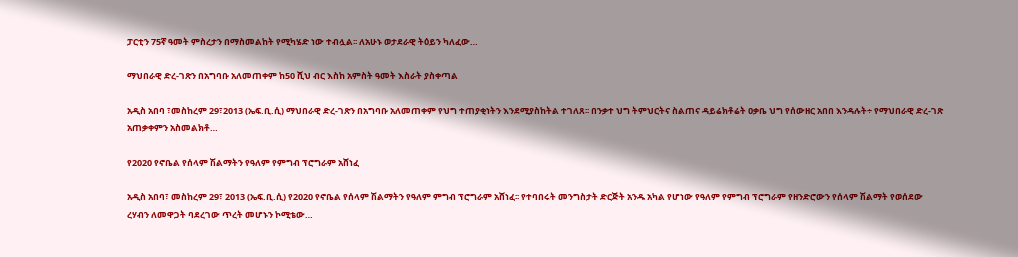ፓርቲን 75ኛ ዓመት ምስረታን በማስመልከት የሚካሄድ ነው ተብሏል፡፡ ለአሁኑ ወታደራዊ ትዕይን ካለፈው…

ማህበራዊ ድረ-ገጽን በአግባቡ አለመጠቀም ከ50 ሺህ ብር እስከ አምስት ዓመት እስራት ያስቀጣል

አዲስ አበባ ፣መስከረም 29፣2013 (ኤፍ.ቢ.ሲ) ማህበራዊ ድረ-ገጽን በአግባቡ አለመጠቀም የህግ ተጠያቂነትን እንደሚያስከትል ተገለጸ፡፡ በንቃተ ህግ ትምህርትና ስልጠና ዳይሬክቶሬት ዐቃቤ ህግ የሰውዘር አበበ እንዳሉት÷ የማህበራዊ ድረ-ገጽ አጠቃቀምን አስመልክቶ…

የ2020 የኖቤል የሰላም ሽልማትን የዓለም የምግብ ፕሮግራም አሸነፈ

አዲስ አበባ፣ መስከረም 29፣ 2013 (ኤፍ.ቢ.ሲ) የ2020 የኖቤል የሰላም ሽልማትን የዓለም ምግብ ፕሮግራም አሸነፈ፡፡ የተባበሩት መንግስታት ድርጅት አንዱ አካል የሆነው የዓለም የምግብ ፕሮግራም የዘንድሮውን የሰላም ሽልማት የወሰደው ረሃብን ለመዋጋት ባደረገው ጥረት መሆኑን ኮሚቴው…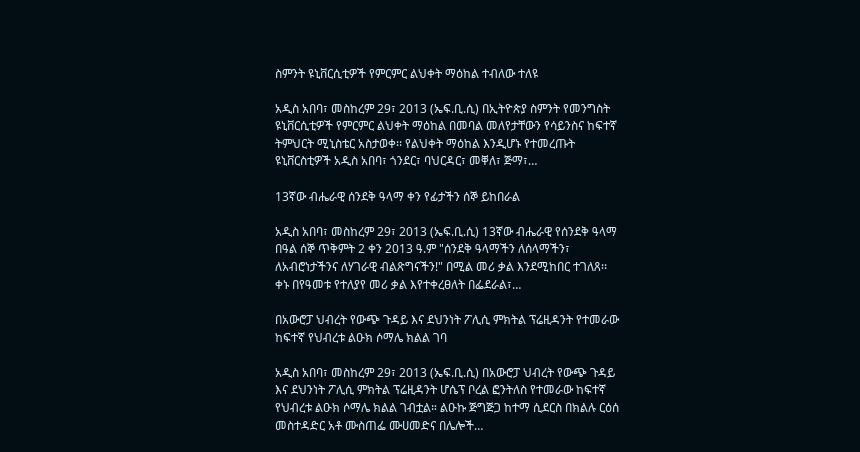ስምንት ዩኒቨርሲቲዎች የምርምር ልህቀት ማዕከል ተብለው ተለዩ

አዲስ አበባ፣ መስከረም 29፣ 2013 (ኤፍ.ቢ.ሲ) በኢትዮጵያ ስምንት የመንግስት ዩኒቨርሲቲዎች የምርምር ልህቀት ማዕከል በመባል መለየታቸውን የሳይንስና ከፍተኛ ትምህርት ሚኒስቴር አስታወቀ፡፡ የልህቀት ማዕከል እንዲሆኑ የተመረጡት ዩኒቨርስቲዎች አዲስ አበባ፣ ጎንደር፣ ባህርዳር፣ መቐለ፣ ጅማ፣…

13ኛው ብሔራዊ ሰንደቅ ዓላማ ቀን የፊታችን ሰኞ ይከበራል

አዲስ አበባ፣ መስከረም 29፣ 2013 (ኤፍ.ቢ.ሲ) 13ኛው ብሔራዊ የሰንደቅ ዓላማ በዓል ሰኞ ጥቅምት 2 ቀን 2013 ዓ.ም "ሰንደቅ ዓላማችን ለሰላማችን፣ ለአብሮነታችንና ለሃገራዊ ብልጽግናችን!" በሚል መሪ ቃል እንደሚከበር ተገለጸ፡፡ ቀኑ በየዓመቱ የተለያየ መሪ ቃል እየተቀረፀለት በፌደራል፣…

በአውሮፓ ህብረት የውጭ ጉዳይ እና ደህንነት ፖሊሲ ምክትል ፕሬዚዳንት የተመራው ከፍተኛ የህብረቱ ልዑክ ሶማሌ ክልል ገባ

አዲስ አበባ፣ መስከረም 29፣ 2013 (ኤፍ.ቢ.ሲ) በአውሮፓ ህብረት የውጭ ጉዳይ እና ደህንነት ፖሊሲ ምክትል ፕሬዚዳንት ሆሴፕ ቦረል ፎንትለስ የተመራው ከፍተኛ የህብረቱ ልዑክ ሶማሌ ክልል ገብቷል። ልዑኩ ጅግጅጋ ከተማ ሲደርስ በክልሉ ርዕሰ መስተዳድር አቶ ሙስጠፌ ሙሀመድና በሌሎች…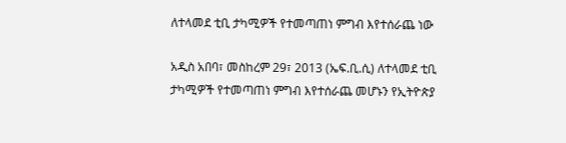ለተላመደ ቲቢ ታካሚዎች የተመጣጠነ ምግብ እየተሰራጨ ነው

አዲስ አበባ፣ መስከረም 29፣ 2013 (ኤፍ.ቢ.ሲ) ለተላመደ ቲቢ ታካሚዎች የተመጣጠነ ምግብ እየተሰራጨ መሆኑን የኢትዮጵያ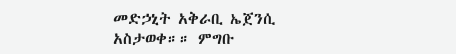መድኃኒት አቅራቢ ኤጀንሲ አስታወቀ።። ምግቡ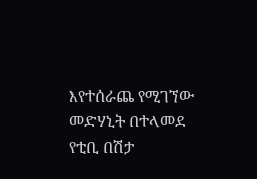እየተሰራጨ የሚገኘው መድሃኒት በተላመደ የቲቢ በሽታ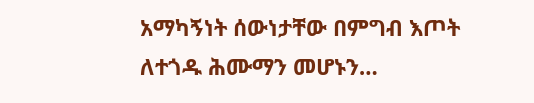አማካኝነት ሰውነታቸው በምግብ እጦት ለተጎዱ ሕሙማን መሆኑን…